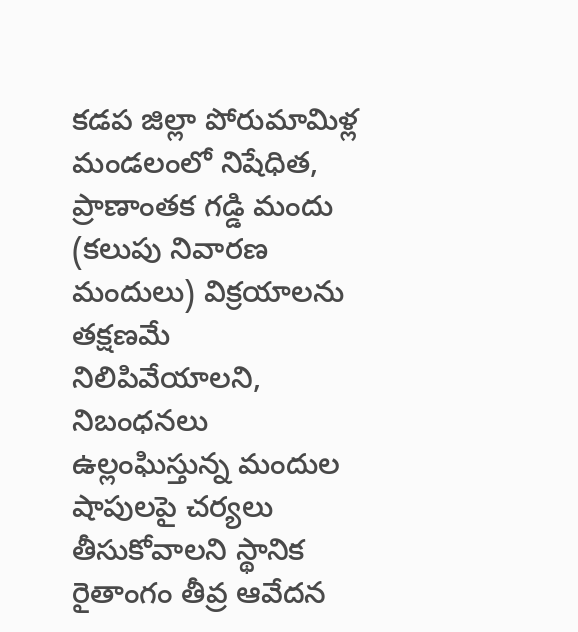కడప జిల్లా పోరుమామిళ్ల మండలంలో నిషేధిత, ప్రాణాంతక గడ్డి మందు (కలుపు నివారణ మందులు) విక్రయాలను తక్షణమే నిలిపివేయాలని, నిబంధనలు ఉల్లంఘిస్తున్న మందుల షాపులపై చర్యలు తీసుకోవాలని స్థానిక రైతాంగం తీవ్ర ఆవేదన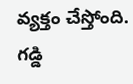వ్యక్తం చేస్తోంది. గడ్డి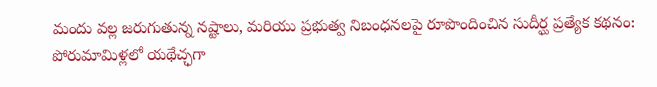మందు వల్ల జరుగుతున్న నష్టాలు, మరియు ప్రభుత్వ నిబంధనలపై రూపొందించిన సుదీర్ఘ ప్రత్యేక కథనం:  పోరుమామిళ్లలో యథేచ్ఛగా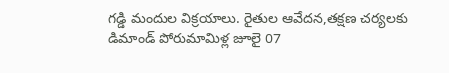గడ్డి మందుల విక్రయాలు. రైతుల ఆవేదన,తక్షణ చర్యలకు డిమాండ్ పోరుమామిళ్ల జూలై 07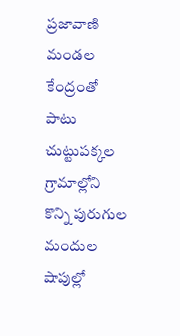ప్రజావాణి మండల కేంద్రంతో పాటు చుట్టుపక్కల గ్రామాల్లోని కొన్ని పురుగుల మందుల షాపుల్లో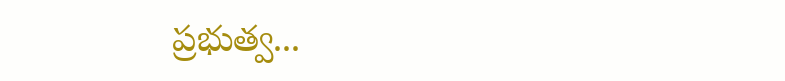ప్రభుత్వ...